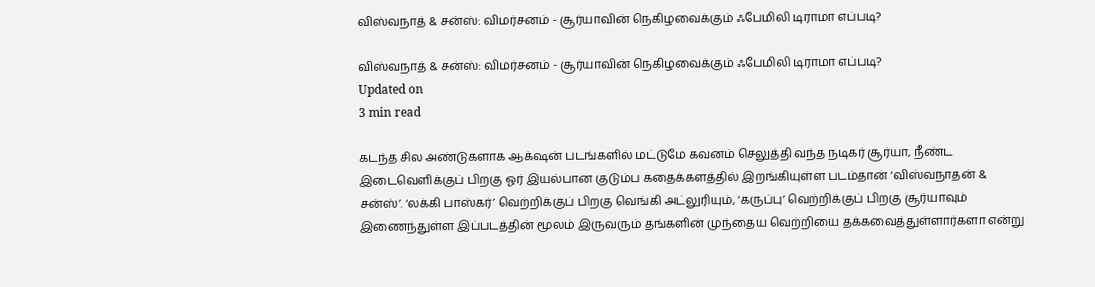விஸ்வநாத் & சன்ஸ்: விமர்சனம் - சூர்யாவின் நெகிழவைக்கும் ஃபேமிலி டிராமா எப்படி?

விஸ்வநாத் & சன்ஸ்: விமர்சனம் - சூர்யாவின் நெகிழவைக்கும் ஃபேமிலி டிராமா எப்படி?
Updated on
3 min read

கடந்த சில அண்டுகளாக ஆக்‌ஷன் படங்களில் மட்டுமே கவனம் செலுத்தி வந்த நடிகர் சூர்யா, நீண்ட இடைவெளிக்குப் பிறகு ஓர் இயல்பான குடும்ப கதைக்களத்தில் இறங்கியுள்ள படம்தான் ‘விஸ்வநாதன் & சன்ஸ்’. ‘லக்கி பாஸ்கர்’ வெற்றிக்குப் பிறகு வெங்கி அட்லுரியும், ‘கருப்பு’ வெற்றிக்குப் பிறகு சூர்யாவும் இணைந்துள்ள இப்படத்தின் மூலம் இருவரும் தங்களின் முந்தைய வெற்றியை தக்கவைத்துள்ளார்களா என்று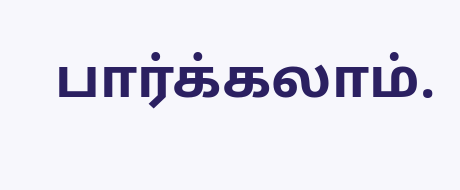பார்க்கலாம்.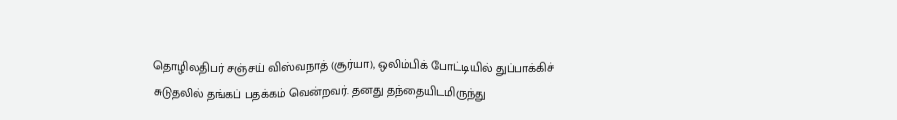தொழிலதிபர் சஞ்சய் விஸ்வநாத் (சூர்யா), ஒலிம்பிக் போட்டியில் துப்பாக்கிச் சுடுதலில் தங்கப் பதக்கம் வென்றவர். தனது தந்தையிடமிருந்து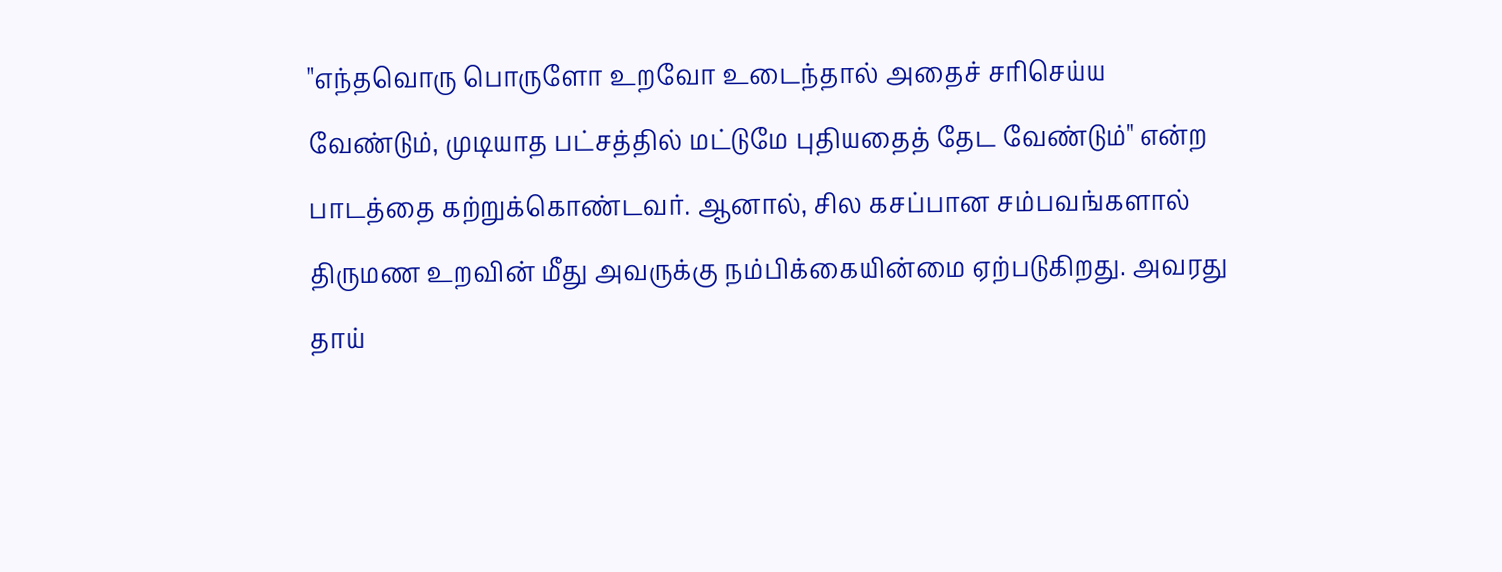"எந்தவொரு பொருளோ உறவோ உடைந்தால் அதைச் சரிசெய்ய வேண்டும், முடியாத பட்சத்தில் மட்டுமே புதியதைத் தேட வேண்டும்" என்ற பாடத்தை கற்றுக்கொண்டவர். ஆனால், சில கசப்பான சம்பவங்களால் திருமண உறவின் மீது அவருக்கு நம்பிக்கையின்மை ஏற்படுகிறது. அவரது தாய்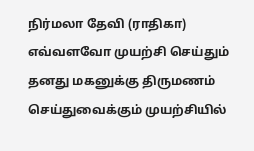நிர்மலா தேவி (ராதிகா) எவ்வளவோ முயற்சி செய்தும் தனது மகனுக்கு திருமணம் செய்துவைக்கும் முயற்சியில்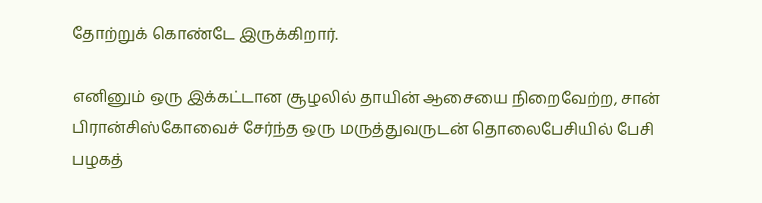தோற்றுக் கொண்டே இருக்கிறார்.

எனினும் ஒரு இக்கட்டான சூழலில் தாயின் ஆசையை நிறைவேற்ற, சான் பிரான்சிஸ்கோவைச் சேர்ந்த ஒரு மருத்துவருடன் தொலைபேசியில் பேசி பழகத்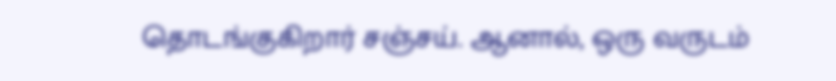தொடங்குகிறார் சஞ்சய். ஆனால், ஒரு வருடம்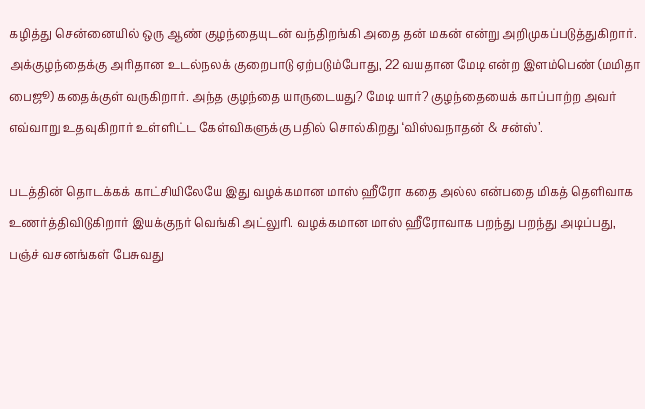கழித்து சென்னையில் ஒரு ஆண் குழந்தையுடன் வந்திறங்கி அதை தன் மகன் என்று அறிமுகப்படுத்துகிறார். அக்குழந்தைக்கு அரிதான உடல்நலக் குறைபாடு ஏற்படும்போது, 22 வயதான மேடி என்ற இளம்பெண் (மமிதா பைஜூ) கதைக்குள் வருகிறார். அந்த குழந்தை யாருடையது? மேடி யார்? குழந்தையைக் காப்பாற்ற அவர் எவ்வாறு உதவுகிறார் உள்ளிட்ட கேள்விகளுக்கு பதில் சொல்கிறது ‘விஸ்வநாதன் & சன்ஸ்’.

படத்தின் தொடக்கக் காட்சியிலேயே இது வழக்கமான மாஸ் ஹீரோ கதை அல்ல என்பதை மிகத் தெளிவாக உணர்த்திவிடுகிறார் இயக்குநர் வெங்கி அட்லுரி. வழக்கமான மாஸ் ஹீரோவாக பறந்து பறந்து அடிப்பது, பஞ்ச் வசனங்கள் பேசுவது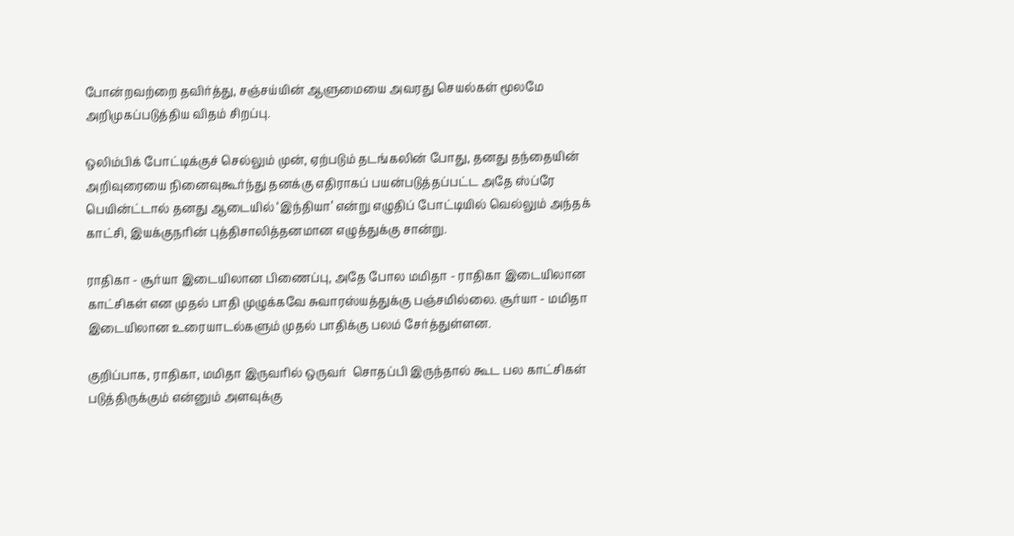போன்றவற்றை தவிர்த்து, சஞ்சய்யின் ஆளுமையை அவரது செயல்கள் மூலமே அறிமுகப்படுத்திய விதம் சிறப்பு.

ஒலிம்பிக் போட்டிக்குச் செல்லும் முன், ஏற்படும் தடங்கலின் போது, தனது தந்தையின் அறிவுரையை நினைவுகூர்ந்து தனக்கு எதிராகப் பயன்படுத்தப்பட்ட அதே ஸ்ப்ரே பெயின்ட்டால் தனது ஆடையில் ‘இந்தியா’ என்று எழுதிப் போட்டியில் வெல்லும் அந்தக் காட்சி, இயக்குநரின் புத்திசாலித்தனமான எழுத்துக்கு சான்று.

ராதிகா - சூர்யா இடையிலான பிணைப்பு, அதே போல மமிதா - ராதிகா இடையிலான காட்சிகள் என முதல் பாதி முழுக்கவே சுவாரஸ்யத்துக்கு பஞ்சமில்லை. சூர்யா - மமிதா இடையிலான உரையாடல்களும் முதல் பாதிக்கு பலம் சேர்த்துள்ளன.

குறிப்பாக, ராதிகா, மமிதா இருவரில் ஒருவர்  சொதப்பி இருந்தால் கூட பல காட்சிகள் படுத்திருக்கும் என்னும் அளவுக்கு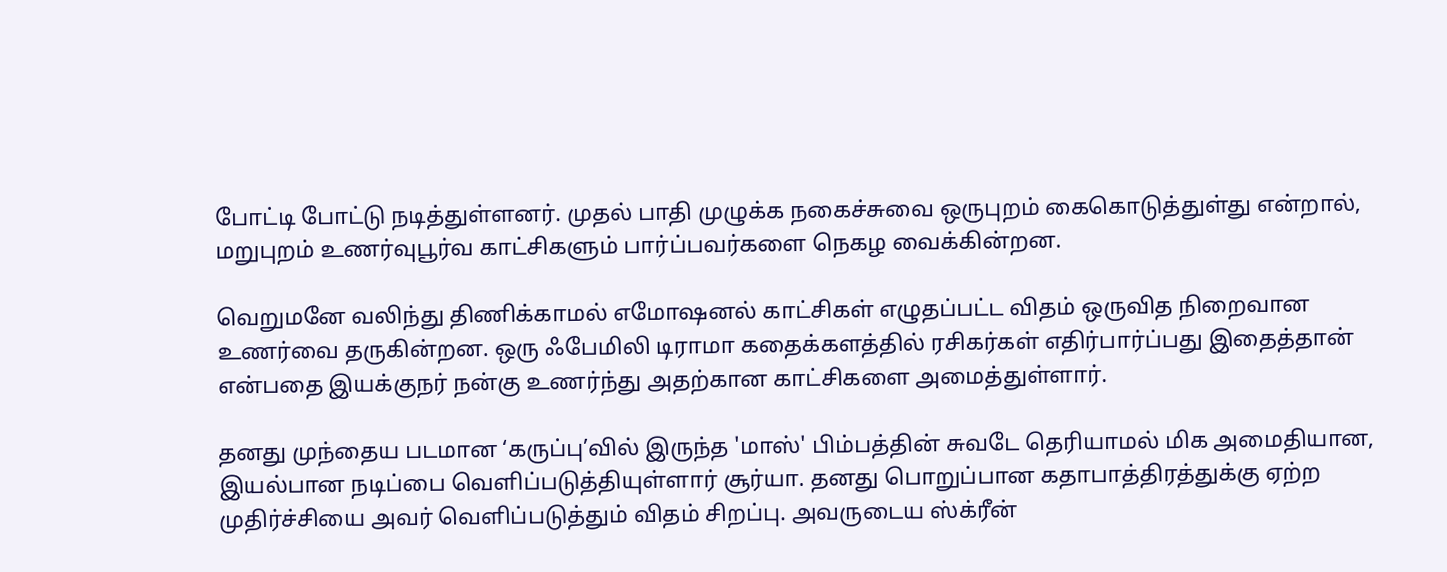போட்டி போட்டு நடித்துள்ளனர். முதல் பாதி முழுக்க நகைச்சுவை ஒருபுறம் கைகொடுத்துள்து என்றால், மறுபுறம் உணர்வுபூர்வ காட்சிகளும் பார்ப்பவர்களை நெகழ வைக்கின்றன.

வெறுமனே வலிந்து திணிக்காமல் எமோஷனல் காட்சிகள் எழுதப்பட்ட விதம் ஒருவித நிறைவான உணர்வை தருகின்றன. ஒரு ஃபேமிலி டிராமா கதைக்களத்தில் ரசிகர்கள் எதிர்பார்ப்பது இதைத்தான் என்பதை இயக்குநர் நன்கு உணர்ந்து அதற்கான காட்சிகளை அமைத்துள்ளார்.

தனது முந்தைய படமான ‘கருப்பு’வில் இருந்த 'மாஸ்' பிம்பத்தின் சுவடே தெரியாமல் மிக அமைதியான, இயல்பான நடிப்பை வெளிப்படுத்தியுள்ளார் சூர்யா. தனது பொறுப்பான கதாபாத்திரத்துக்கு ஏற்ற முதிர்ச்சியை அவர் வெளிப்படுத்தும் விதம் சிறப்பு. அவருடைய ஸ்க்ரீன்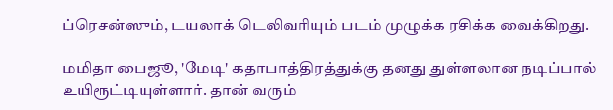ப்ரெசன்ஸும், டயலாக் டெலிவரியும் படம் முழுக்க ரசிக்க வைக்கிறது.

மமிதா பைஜூ, 'மேடி' கதாபாத்திரத்துக்கு தனது துள்ளலான நடிப்பால் உயிரூட்டியுள்ளார். தான் வரும்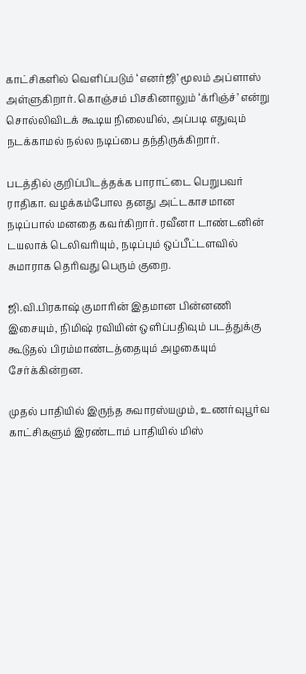காட்சிகளில் வெளிப்படும் ‘எனர்ஜி’ மூலம் அப்ளாஸ் அள்ளுகிறார். கொஞ்சம் பிசகினாலும் ‘க்ரிஞ்ச்’ என்று சொல்லிவிடக் கூடிய நிலையில், அப்படி எதுவும் நடக்காமல் நல்ல நடிப்பை தந்திருக்கிறார்.

படத்தில் குறிப்பிடத்தக்க பாராட்டை பெறுபவர் ராதிகா. வழக்கம்போல தனது அட்டகாசமான நடிப்பால் மனதை கவர்கிறார். ரவீனா டாண்டனின் டயலாக் டெலிவரியும், நடிப்பும் ஒப்பீட்டளவில் சுமாராக தெரிவது பெரும் குறை.

ஜி.வி.பிரகாஷ் குமாரின் இதமான பின்னணி இசையும், நிமிஷ் ரவியின் ஒளிப்பதிவும் படத்துக்கு கூடுதல் பிரம்மாண்டத்தையும் அழகையும் சேர்க்கின்றன.

முதல் பாதியில் இருந்த சுவாரஸ்யமும், உணர்வுபூர்வ காட்சிகளும் இரண்டாம் பாதியில் மிஸ்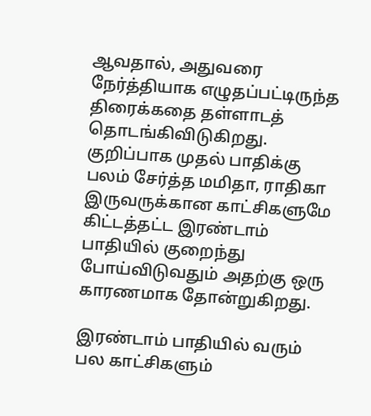ஆவதால், அதுவரை நேர்த்தியாக எழுதப்பட்டிருந்த திரைக்கதை தள்ளாடத் தொடங்கிவிடுகிறது. குறிப்பாக முதல் பாதிக்கு பலம் சேர்த்த மமிதா, ராதிகா இருவருக்கான காட்சிகளுமே கிட்டத்தட்ட இரண்டாம் பாதியில் குறைந்து போய்விடுவதும் அதற்கு ஒரு காரணமாக தோன்றுகிறது.

இரண்டாம் பாதியில் வரும் பல காட்சிகளும்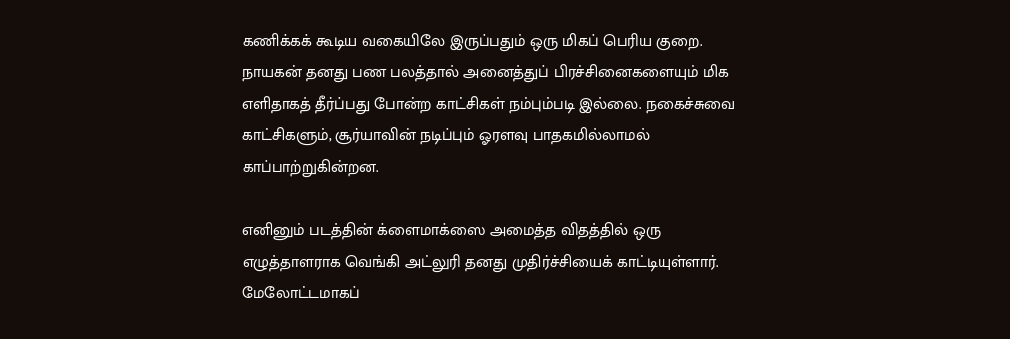கணிக்கக் கூடிய வகையிலே இருப்பதும் ஒரு மிகப் பெரிய குறை. நாயகன் தனது பண பலத்தால் அனைத்துப் பிரச்சினைகளையும் மிக எளிதாகத் தீர்ப்பது போன்ற காட்சிகள் நம்பும்படி இல்லை. நகைச்சுவை காட்சிகளும், சூர்யாவின் நடிப்பும் ஓரளவு பாதகமில்லாமல் காப்பாற்றுகின்றன.

எனினும் படத்தின் க்ளைமாக்ஸை அமைத்த விதத்தில் ஒரு எழுத்தாளராக வெங்கி அட்லுரி தனது முதிர்ச்சியைக் காட்டியுள்ளார். மேலோட்டமாகப்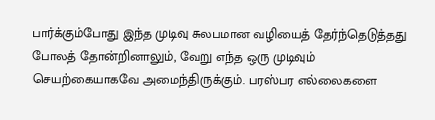பார்க்கும்போது இந்த முடிவு சுலபமான வழியைத் தேர்ந்தெடுத்தது போலத் தோன்றினாலும், வேறு எந்த ஒரு முடிவும் செயற்கையாகவே அமைந்திருக்கும். பரஸ்பர எல்லைகளை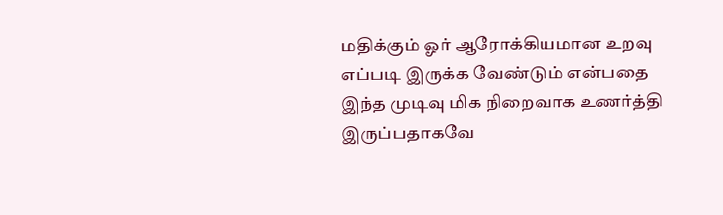மதிக்கும் ஓர் ஆரோக்கியமான உறவு எப்படி இருக்க வேண்டும் என்பதை இந்த முடிவு மிக நிறைவாக உணர்த்தி இருப்பதாகவே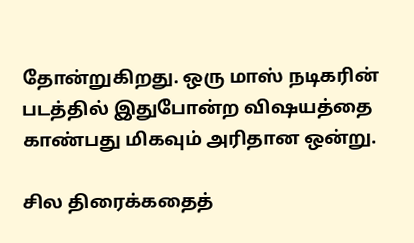தோன்றுகிறது. ஒரு மாஸ் நடிகரின் படத்தில் இதுபோன்ற விஷயத்தை காண்பது மிகவும் அரிதான ஒன்று.

சில திரைக்கதைத்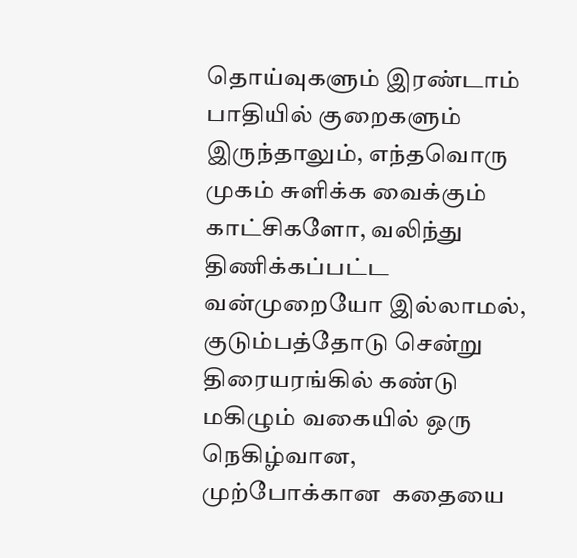தொய்வுகளும் இரண்டாம் பாதியில் குறைகளும் இருந்தாலும், எந்தவொரு முகம் சுளிக்க வைக்கும் காட்சிகளோ, வலிந்து திணிக்கப்பட்ட வன்முறையோ இல்லாமல், குடும்பத்தோடு சென்று திரையரங்கில் கண்டு மகிழும் வகையில் ஒரு நெகிழ்வான, முற்போக்கான  கதையை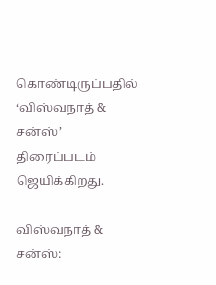கொண்டிருப்பதில் ‘விஸ்வநாத் & சன்ஸ்’ திரைப்படம் ஜெயிக்கிறது.

விஸ்வநாத் & சன்ஸ்: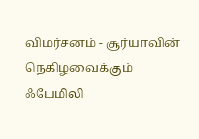விமர்சனம் - சூர்யாவின் நெகிழவைக்கும் ஃபேமிலி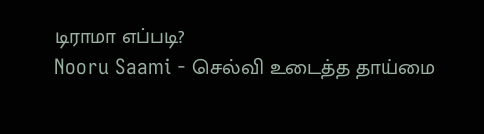டிராமா எப்படி?
Nooru Saami - செல்வி உடைத்த தாய்மை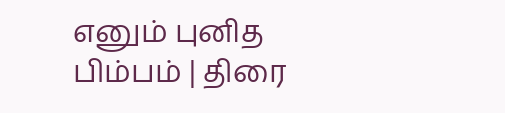எனும் புனித பிம்பம் | திரை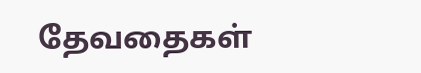தேவதைகள்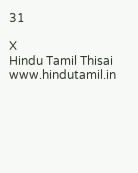31

X
Hindu Tamil Thisai
www.hindutamil.in